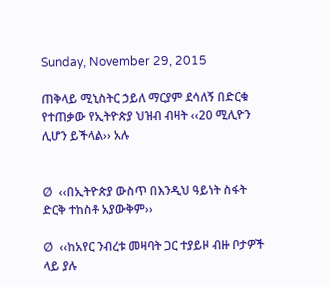Sunday, November 29, 2015

ጠቅላይ ሚኒስትር ኃይለ ማርያም ደሳለኝ በድርቁ የተጠቃው የኢትዮጵያ ህዝብ ብዛት ‹‹20 ሚሊዮን ሊሆን ይችላል›› አሉ


Ø  ‹‹በኢትዮጵያ ውስጥ በእንዲህ ዓይነት ስፋት ድርቅ ተከስቶ አያውቅም››

Ø  ‹‹ከአየር ንብረቱ መዛባት ጋር ተያይዞ ብዙ ቦታዎች ላይ ያሉ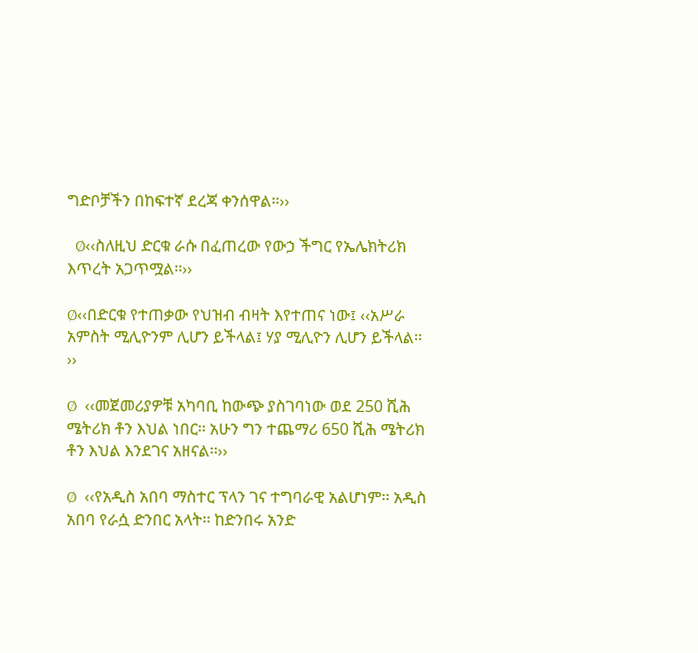ግድቦቻችን በከፍተኛ ደረጃ ቀንሰዋል፡፡››

  Ø‹‹ስለዚህ ድርቁ ራሱ በፈጠረው የውኃ ችግር የኤሌክትሪክ እጥረት አጋጥሟል፡፡››

Ø‹‹በድርቁ የተጠቃው የህዝብ ብዛት እየተጠና ነው፤ ‹‹አሥራ አምስት ሚሊዮንም ሊሆን ይችላል፤ ሃያ ሚሊዮን ሊሆን ይችላል፡፡››

Ø  ‹‹መጀመሪያዎቹ አካባቢ ከውጭ ያስገባነው ወደ 250 ሺሕ ሜትሪክ ቶን እህል ነበር፡፡ አሁን ግን ተጨማሪ 650 ሺሕ ሜትሪክ ቶን እህል እንደገና አዘናል፡፡››

Ø  ‹‹የአዲስ አበባ ማስተር ፕላን ገና ተግባራዊ አልሆነም፡፡ አዲስ አበባ የራሷ ድንበር አላት፡፡ ከድንበሩ አንድ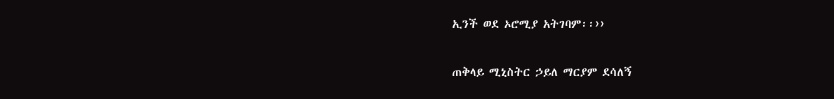ኢንች ወደ ኦሮሚያ አትገባም፡፡››

ጠቅላይ ሚኒስትር ኃይለ ማርያም ደሳለኝ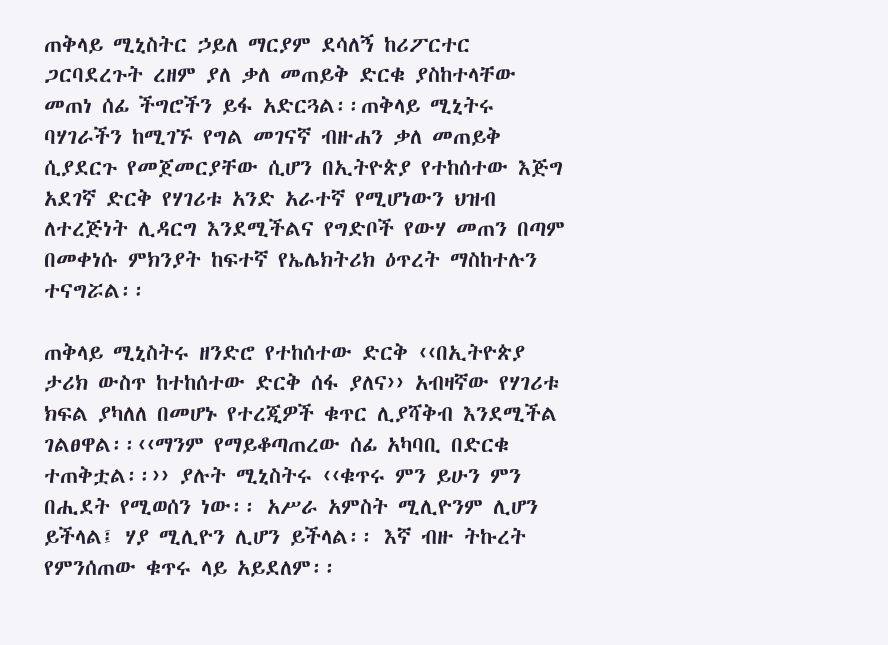ጠቅላይ ሚኒስትር ኃይለ ማርያም ደሳለኝ ከሪፖርተር ጋርባደረጉት ረዘም ያለ ቃለ መጠይቅ ድርቁ ያስከተላቸው መጠነ ሰፊ ችግሮችን ይፋ አድርጓል፡፡ጠቅላይ ሚኒትሩ ባሃገራችን ከሚገኙ የግል መገናኛ ብዙሐን ቃለ መጠይቅ ሲያደርጉ የመጀመርያቸው ሲሆን በኢትዮጵያ የተከሰተው እጅግ አደገኛ ድርቅ የሃገሪቱ አንድ አራተኛ የሚሆነውን ህዝብ ለተረጅነት ሊዳርግ እንደሚችልና የግድቦች የውሃ መጠን በጣም በመቀነሱ ምክንያት ከፍተኛ የኤሌክትሪክ ዕጥረት ማስከተሉን ተናግሯል፡፡

ጠቅላይ ሚኒስትሩ ዘንድሮ የተከሰተው ድርቅ ‹‹በኢትዮጵያ ታሪክ ውስጥ ከተከሰተው ድርቅ ሰፋ ያለና›› አብዛኛው የሃገሪቱ ክፍል ያካለለ በመሆኑ የተረጂዎች ቁጥር ሊያሻቅብ እንደሚችል ገልፀዋል፡፡‹‹ማንም የማይቆጣጠረው ሰፊ አካባቢ በድርቁ ተጠቅቷል፡፡›› ያሉት ሚኒስትሩ ‹‹ቁጥሩ ምን ይሁን ምን በሒደት የሚወሰን ነው፡፡ አሥራ አምስት ሚሊዮንም ሊሆን ይችላል፤ ሃያ ሚሊዮን ሊሆን ይችላል፡፡ እኛ ብዙ ትኩረት የምንሰጠው ቁጥሩ ላይ አይደለም፡፡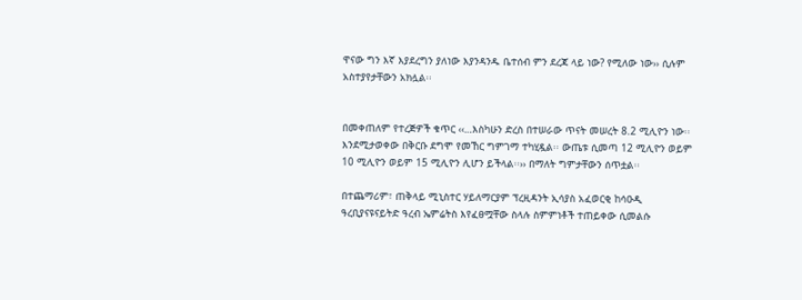ዋናው ግን እኛ እያደረግን ያለነው እያንዳንዱ ቤተሰብ ምን ደረጃ ላይ ነው? የሚለው ነው›› ሲሉም አስተያየታቸውን አክሏል፡፡


በመቀጠለም የተረጅዎች ቁጥር ‹‹…እስካሁን ድረስ በተሠራው ጥናት መሠረት 8.2 ሚሊዮን ነው፡፡ እንደሚታወቀው በቅርቡ ደግሞ የመኸር ግምገማ ተካሂዷል፡፡ ውጤቱ ሲመጣ 12 ሚሊዮን ወይም 10 ሚሊዮን ወይም 15 ሚሊዮን ሊሆን ይችላል፡፡›› በማለት ግምታቸውን ሰጥቷል፡፡

በተጨማሪም፣ ጠቅላይ ሚኒስተር ሃይለማርያም ፕረዚዳንት ኢሳያስ አፈወርቂ ከሳዑዲ ዓረቢያናዩናይትድ ዓረብ ኤምሬትስ እየፈፀሟቸው ስላሉ ስምምነቶች ተጠይቀው ሲመልሱ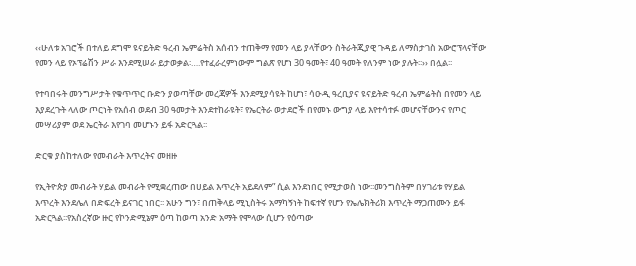‹‹ሁለቱ አገሮች በተለይ ደግሞ ዩናይትድ ዓረብ ኤምሬትስ አሰብን ተጠቅማ የመን ላይ ያላቸውን ስትራትጂያዊ ጉዳይ ለማስታገስ አውሮፕላናቸው የመን ላይ የኦፕሬሽን ሥራ እንደሚሠራ ይታወቃል፡….የተፈራረምነውም ግልጽ የሆነ 30 ዓመት፣ 40 ዓመት የለንም ነው ያሉት፡፡›› በሏል፡፡

የተባበሩት መንግሥታት የቁጥጥር ቡድን ያወጣቸው መረጃዎች እንደሚያሳዩት ከሆነ፣ ሳዑዲ ዓረቢያና ዩናይትድ ዓረብ ኤምሬትስ በየመን ላይ እያደረጉት ላለው ጦርነት የአሰብ ወደብ 30 ዓመታት እንደተከራዩት፣ የኤርትራ ወታደሮች በየመኑ ውግያ ላይ እየተሳተፉ መሆናቸውንና የጦር መሣሪያም ወደ ኤርትራ እየገባ መሆኑን ይፋ አድርጓል፡፡

ድርቁ ያስከተለው የመብራት እጥረትና መዘዙ

የኢትዮጵያ መብራት ሃይል መብራት የሚቋረጠው በሀይል እጥረት አይደለም” ሲል እንደነበር የሚታወስ ነው፡፡መንግስትም በሃገሪቱ የሃይል እጥረት እንደሌለ በድፍረት ይናገር ነበር፡፡ አሁን ግን፣ በጠቅላይ ሚኒስትሩ አማካኝነት ከፍተኛ የሆን የኤሌክትሪክ እጥረት ማጋጠሙን ይፋ አድርጓል፡፡የአስረኛው ዙር የኮንድሚኔም ዕጣ ከወጣ አንድ አማት የሞላው ሲሆን የዕጣው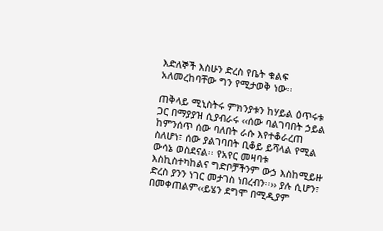እድለኞች እስሁን ድረስ የቤት ቁልፍ አለመረከባቸው ግን የሚታወቅ ነው፡፡

ጠቅላይ ሚኒስትሩ ምክንያቱን ከሃይል ዕጥሩቱ ጋር በማያያዝ ሲያብራሩ ‹‹ሰው ባልገባበት ኃይል ከምንሰጥ ሰው ባለበት ራሱ እየተቆራረጠ ስለሆነ፣ ሰው ያልገባበት ቢቆይ ይሻላል የሚል ውሳኔ ወስደናል፡፡ የአየር መዛባቱ እስኪስተካከልና ግድቦቻችንም ውኃ እስከሚይዙ ድረስ ያንን ነገር መታገስ ነበረብን፡፡›› ያሉ ሲሆን፣ በመቀጠልም‹‹ይሄን ደግሞ በሚዲያም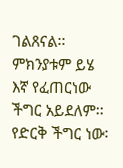ገልጸናል፡፡ምክንያቱም ይሄ እኛ የፈጠርነው ችግር አይደለም፡፡ የድርቅ ችግር ነው፡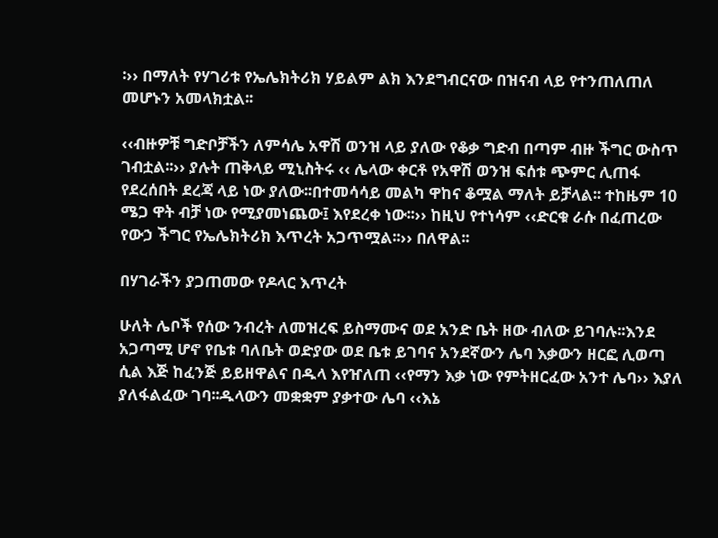፡›› በማለት የሃገሪቱ የኤሌክትሪክ ሃይልም ልክ እንደግብርናው በዝናብ ላይ የተንጠለጠለ መሆኑን አመላክቷል፡፡

‹‹ብዙዎቹ ግድቦቻችን ለምሳሌ አዋሽ ወንዝ ላይ ያለው የቆቃ ግድብ በጣም ብዙ ችግር ውስጥ ገብቷል፡፡›› ያሉት ጠቅላይ ሚኒስትሩ ‹‹ ሌላው ቀርቶ የአዋሽ ወንዝ ፍሰቱ ጭምር ሊጠፋ የደረሰበት ደረጃ ላይ ነው ያለው፡፡በተመሳሳይ መልካ ዋከና ቆሟል ማለት ይቻላል፡፡ ተከዜም 10 ሜጋ ዋት ብቻ ነው የሚያመነጨው፤ እየደረቀ ነው፡፡›› ከዚህ የተነሳም ‹‹ድርቁ ራሱ በፈጠረው የውኃ ችግር የኤሌክትሪክ እጥረት አጋጥሟል፡፡›› በለዋል፡፡

በሃገራችን ያጋጠመው የዶላር እጥረት

ሁለት ሌቦች የሰው ንብረት ለመዝረፍ ይስማሙና ወደ አንድ ቤት ዘው ብለው ይገባሉ፡፡እንደ አጋጣሚ ሆኖ የቤቱ ባለቤት ወድያው ወደ ቤቱ ይገባና አንደኛውን ሌባ እቃውን ዘርፎ ሊወጣ ሲል እጅ ከፈንጅ ይይዘዋልና በዱላ እየዠለጠ ‹‹የማን እቃ ነው የምትዘርፈው አንተ ሌባ›› እያለ ያለፋልፈው ገባ፡፡ዱላውን መቋቋም ያቃተው ሌባ ‹‹እኔ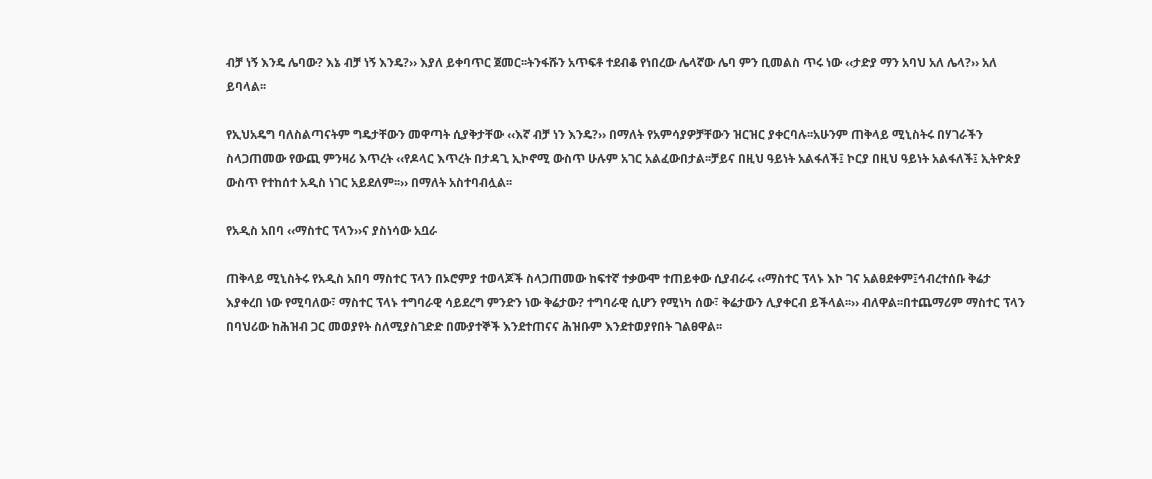ብቻ ነኝ እንዴ ሌባው? እኔ ብቻ ነኝ እንዴ?›› እያለ ይቀባጥር ጀመር፡፡ትንፋሹን አጥፍቶ ተደብቆ የነበረው ሌላኛው ሌባ ምን ቢመልስ ጥሩ ነው ‹‹ታድያ ማን አባህ አለ ሌላ?›› አለ ይባላል፡፡

የኢህአዴግ ባለስልጣናትም ግዴታቸውን መዋጣት ሲያቅታቸው ‹‹እኛ ብቻ ነን እንዴ?›› በማለት የአምሳያዎቻቸውን ዝርዝር ያቀርባሉ፡፡አሁንም ጠቅላይ ሚኒስትሩ በሃገራችን ስላጋጠመው የውጪ ምንዛሪ እጥረት ‹‹የዶላር እጥረት በታዳጊ ኢኮኖሚ ውስጥ ሁሉም አገር አልፈውበታል፡፡ቻይና በዚህ ዓይነት አልፋለች፤ ኮርያ በዚህ ዓይነት አልፋለች፤ ኢትዮጵያ ውስጥ የተከሰተ አዲስ ነገር አይደለም፡፡›› በማለት አስተባብሏል፡፡

የአዲስ አበባ ‹‹ማስተር ፕላን››ና ያስነሳው አቧራ

ጠቅላይ ሚኒስትሩ የአዲስ አበባ ማስተር ፕላን በኦሮምያ ተወላጆች ስላጋጠመው ከፍተኛ ተቃውሞ ተጠይቀው ሲያብራሩ ‹‹ማስተር ፕላኑ እኮ ገና አልፀደቀም፤ኅብረተሰቡ ቅሬታ እያቀረበ ነው የሚባለው፣ ማስተር ፕላኑ ተግባራዊ ሳይደረግ ምንድን ነው ቅሬታው? ተግባራዊ ሲሆን የሚነካ ሰው፣ ቅሬታውን ሊያቀርብ ይችላል፡፡›› ብለዋል፡፡በተጨማሪም ማስተር ፕላን በባህሪው ከሕዝብ ጋር መወያየት ስለሚያስገድድ በሙያተኞች እንደተጠናና ሕዝቡም እንደተወያየበት ገልፀዋል፡፡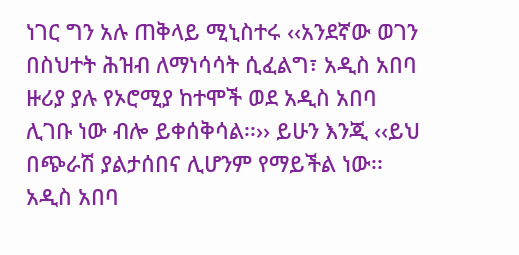ነገር ግን አሉ ጠቅላይ ሚኒስተሩ ‹‹አንደኛው ወገን በስህተት ሕዝብ ለማነሳሳት ሲፈልግ፣ አዲስ አበባ ዙሪያ ያሉ የኦሮሚያ ከተሞች ወደ አዲስ አበባ ሊገቡ ነው ብሎ ይቀሰቅሳል፡፡›› ይሁን እንጂ ‹‹ይህ በጭራሽ ያልታሰበና ሊሆንም የማይችል ነው፡፡ አዲስ አበባ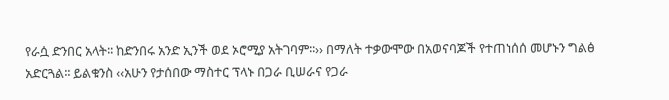የራሷ ድንበር አላት፡፡ ከድንበሩ አንድ ኢንች ወደ ኦሮሚያ አትገባም፡፡›› በማለት ተቃውሞው በአወናባጆች የተጠነሰሰ መሆኑን ግልፅ አድርጓል፡፡ ይልቁንስ ‹‹አሁን የታሰበው ማስተር ፕላኑ በጋራ ቢሠራና የጋራ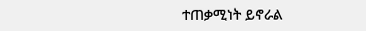ተጠቃሚነት ይኖራል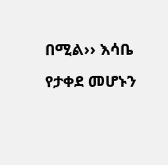በሚል›› እሳቤ የታቀደ መሆኑን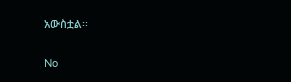አውስቷል፡፡

No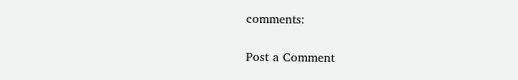comments:

Post a Comment